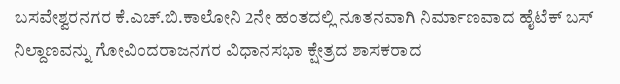ಬಸವೇಶ್ವರನಗರ ಕೆ.ಎಚ್.ಬಿ.ಕಾಲೋನಿ 2ನೇ ಹಂತದಲ್ಲಿ ನೂತನವಾಗಿ ನಿರ್ಮಾಣವಾದ ಹೈಟೆಕ್ ಬಸ್ ನಿಲ್ದಾಣವನ್ನು ಗೋವಿಂದರಾಜನಗರ ವಿಧಾನಸಭಾ ಕ್ಷೇತ್ರದ ಶಾಸಕರಾದ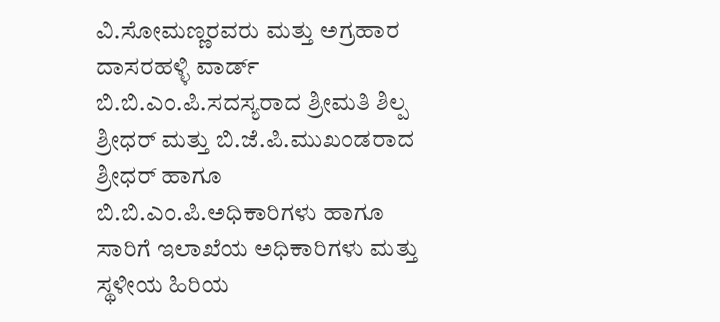ವಿ.ಸೋಮಣ್ಣರವರು ಮತ್ತು ಅಗ್ರಹಾರ ದಾಸರಹಳ್ಳಿ ವಾರ್ಡ್ ಬಿ.ಬಿ.ಎಂ.ಪಿ.ಸದಸ್ಯರಾದ ಶ್ರೀಮತಿ ಶಿಲ್ಪ ಶ್ರೀಧರ್ ಮತ್ತು ಬಿ.ಜೆ.ಪಿ.ಮುಖಂಡರಾದ ಶ್ರೀಧರ್ ಹಾಗೂ ಬಿ.ಬಿ.ಎಂ.ಪಿ.ಅಧಿಕಾರಿಗಳು ಹಾಗೂ ಸಾರಿಗೆ ಇಲಾಖೆಯ ಅಧಿಕಾರಿಗಳು ಮತ್ತು ಸ್ಥಳೀಯ ಹಿರಿಯ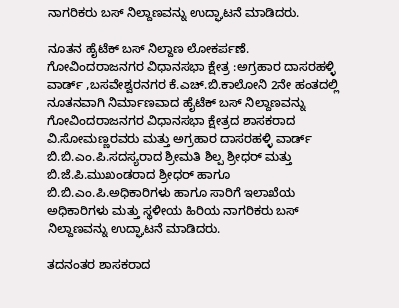ನಾಗರಿಕರು ಬಸ್ ನಿಲ್ದಾಣವನ್ನು ಉದ್ಘಾಟನೆ ಮಾಡಿದರು.

ನೂತನ ಹೈಟೆಕ್ ಬಸ್ ನಿಲ್ದಾಣ ಲೋಕರ್ಪಣೆ.
ಗೋವಿಂದರಾಜನಗರ ವಿಧಾನಸಭಾ ಕ್ಷೇತ್ರ :ಅಗ್ರಹಾರ ದಾಸರಹಳ್ಳಿ ವಾರ್ಡ್ ,ಬಸವೇಶ್ವರನಗರ ಕೆ.ಎಚ್.ಬಿ.ಕಾಲೋನಿ 2ನೇ ಹಂತದಲ್ಲಿ ನೂತನವಾಗಿ ನಿರ್ಮಾಣವಾದ ಹೈಟೆಕ್ ಬಸ್ ನಿಲ್ದಾಣವನ್ನು ಗೋವಿಂದರಾಜನಗರ ವಿಧಾನಸಭಾ ಕ್ಷೇತ್ರದ ಶಾಸಕರಾದ ವಿ.ಸೋಮಣ್ಣರವರು ಮತ್ತು ಅಗ್ರಹಾರ ದಾಸರಹಳ್ಳಿ ವಾರ್ಡ್ ಬಿ.ಬಿ.ಎಂ.ಪಿ.ಸದಸ್ಯರಾದ ಶ್ರೀಮತಿ ಶಿಲ್ಪ ಶ್ರೀಧರ್ ಮತ್ತು ಬಿ.ಜೆ.ಪಿ.ಮುಖಂಡರಾದ ಶ್ರೀಧರ್ ಹಾಗೂ ಬಿ.ಬಿ.ಎಂ.ಪಿ.ಅಧಿಕಾರಿಗಳು ಹಾಗೂ ಸಾರಿಗೆ ಇಲಾಖೆಯ ಅಧಿಕಾರಿಗಳು ಮತ್ತು ಸ್ಥಳೀಯ ಹಿರಿಯ ನಾಗರಿಕರು ಬಸ್ ನಿಲ್ದಾಣವನ್ನು ಉದ್ಘಾಟನೆ ಮಾಡಿದರು.

ತದನಂತರ ಶಾಸಕರಾದ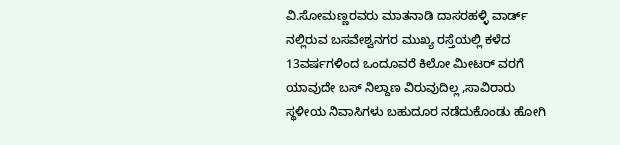ವಿ.ಸೋಮಣ್ಣರವರು ಮಾತನಾಡಿ ದಾಸರಹಳ್ಳಿ ವಾರ್ಡ್ ನಲ್ಲಿರುವ ಬಸವೇಶ್ವನಗರ ಮುಖ್ಯ ರಸ್ತೆಯಲ್ಲಿ ಕಳೆದ 13ವರ್ಷಗಳಿಂದ ಒಂದೂವರೆ ಕಿಲೋ ಮೀಟರ್ ವರಗೆ ಯಾವುದೇ ಬಸ್ ನಿಲ್ದಾಣ ವಿರುವುದಿಲ್ಲ ,ಸಾವಿರಾರು ಸ್ಥಳೀಯ ನಿವಾಸಿಗಳು ಬಹುದೂರ ನಡೆದುಕೊಂಡು ಹೋಗಿ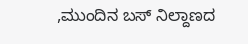,ಮುಂದಿನ ಬಸ್ ನಿಲ್ದಾಣದ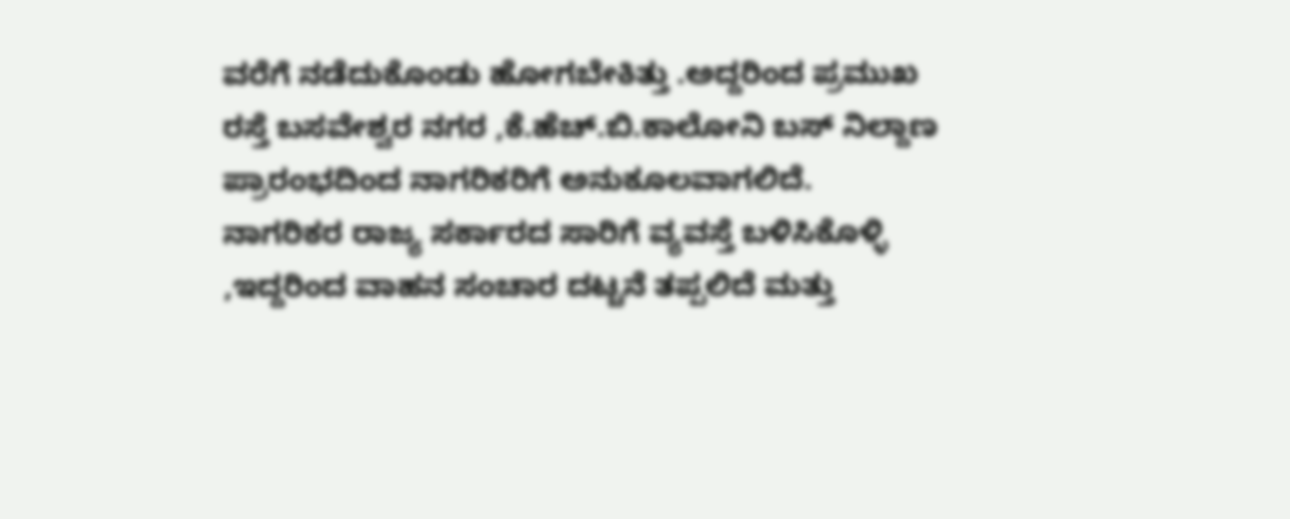ವರೆಗೆ ನಡೆದುಕೊಂಡು ಹೋಗಬೇಕಿತ್ತು .ಅದ್ದರಿಂದ ಪ್ರಮುಖ ರಸ್ತೆ ಬಸವೇಶ್ವರ ನಗರ ,ಕೆ.ಹೆಚ್.ಬಿ.ಕಾಲೋನಿ ಬಸ್ ನಿಲ್ದಾಣ ಪ್ರಾರಂಭದಿಂದ ನಾಗರಿಕರಿಗೆ ಅನುಕೂಲವಾಗಲಿದೆ.
ನಾಗರಿಕರ ರಾಜ್ಯ ಸರ್ಕಾರದ ಸಾರಿಗೆ ವ್ಯವಸ್ತೆ ಬಳಿಸಿಕೊಳ್ಳಿ ,ಇದ್ದರಿಂದ ವಾಹನ ಸಂಚಾರ ದಟ್ಚನೆ ತಪ್ಪಲಿದೆ ಮತ್ತು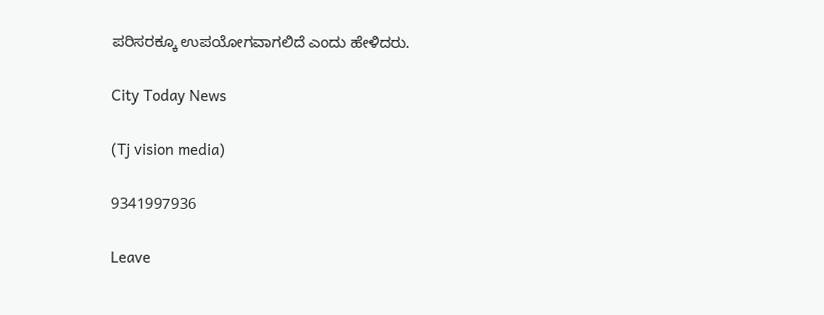ಪರಿಸರಕ್ಕೂ ಉಪಯೋಗವಾಗಲಿದೆ ಎಂದು ಹೇಳಿದರು.

City Today News

(Tj vision media)

9341997936

Leave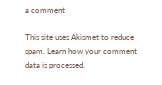a comment

This site uses Akismet to reduce spam. Learn how your comment data is processed.